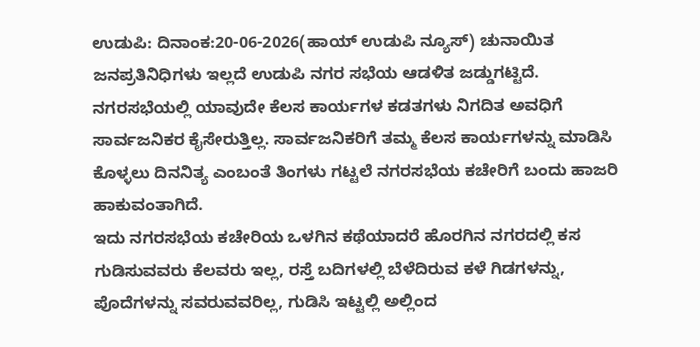ಉಡುಪಿ: ದಿನಾಂಕ:20-06-2026(ಹಾಯ್ ಉಡುಪಿ ನ್ಯೂಸ್) ಚುನಾಯಿತ ಜನಪ್ರತಿನಿಧಿಗಳು ಇಲ್ಲದೆ ಉಡುಪಿ ನಗರ ಸಭೆಯ ಆಡಳಿತ ಜಡ್ಡುಗಟ್ಟಿದೆ. ನಗರಸಭೆಯಲ್ಲಿ ಯಾವುದೇ ಕೆಲಸ ಕಾರ್ಯಗಳ ಕಡತಗಳು ನಿಗದಿತ ಅವಧಿಗೆ ಸಾರ್ವಜನಿಕರ ಕೈಸೇರುತ್ತಿಲ್ಲ. ಸಾರ್ವಜನಿಕರಿಗೆ ತಮ್ಮ ಕೆಲಸ ಕಾರ್ಯಗಳನ್ನು ಮಾಡಿಸಿ ಕೊಳ್ಳಲು ದಿನನಿತ್ಯ ಎಂಬಂತೆ ತಿಂಗಳು ಗಟ್ಟಲೆ ನಗರಸಭೆಯ ಕಚೇರಿಗೆ ಬಂದು ಹಾಜರಿ ಹಾಕುವಂತಾಗಿದೆ.
ಇದು ನಗರಸಭೆಯ ಕಚೇರಿಯ ಒಳಗಿನ ಕಥೆಯಾದರೆ ಹೊರಗಿನ ನಗರದಲ್ಲಿ ಕಸ ಗುಡಿಸುವವರು ಕೆಲವರು ಇಲ್ಲ, ರಸ್ತೆ ಬದಿಗಳಲ್ಲಿ ಬೆಳೆದಿರುವ ಕಳೆ ಗಿಡಗಳನ್ನು, ಪೊದೆಗಳನ್ನು ಸವರುವವರಿಲ್ಲ, ಗುಡಿಸಿ ಇಟ್ಟಲ್ಲಿ ಅಲ್ಲಿಂದ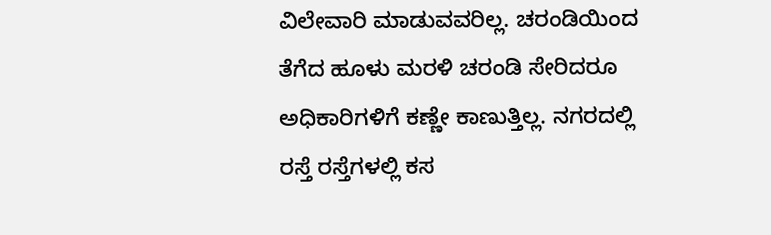ವಿಲೇವಾರಿ ಮಾಡುವವರಿಲ್ಲ. ಚರಂಡಿಯಿಂದ ತೆಗೆದ ಹೂಳು ಮರಳಿ ಚರಂಡಿ ಸೇರಿದರೂ ಅಧಿಕಾರಿಗಳಿಗೆ ಕಣ್ಣೇ ಕಾಣುತ್ತಿಲ್ಲ. ನಗರದಲ್ಲಿ ರಸ್ತೆ ರಸ್ತೆಗಳಲ್ಲಿ ಕಸ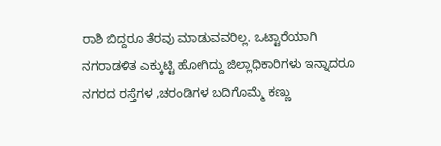ರಾಶಿ ಬಿದ್ದರೂ ತೆರವು ಮಾಡುವವರಿಲ್ಲ. ಒಟ್ಟಾರೆಯಾಗಿ ನಗರಾಡಳಿತ ಎಕ್ಕುಟ್ಟಿ ಹೋಗಿದ್ದು ಜಿಲ್ಲಾಧಿಕಾರಿಗಳು ಇನ್ನಾದರೂ ನಗರದ ರಸ್ತೆಗಳ ,ಚರಂಡಿಗಳ ಬದಿಗೊಮ್ಮೆ ಕಣ್ಣು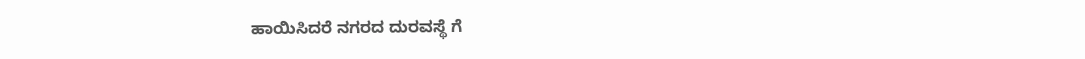ಹಾಯಿಸಿದರೆ ನಗರದ ದುರವಸ್ಥೆ ಗೆ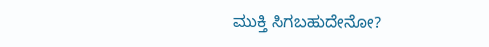ಮುಕ್ತಿ ಸಿಗಬಹುದೇನೋ?